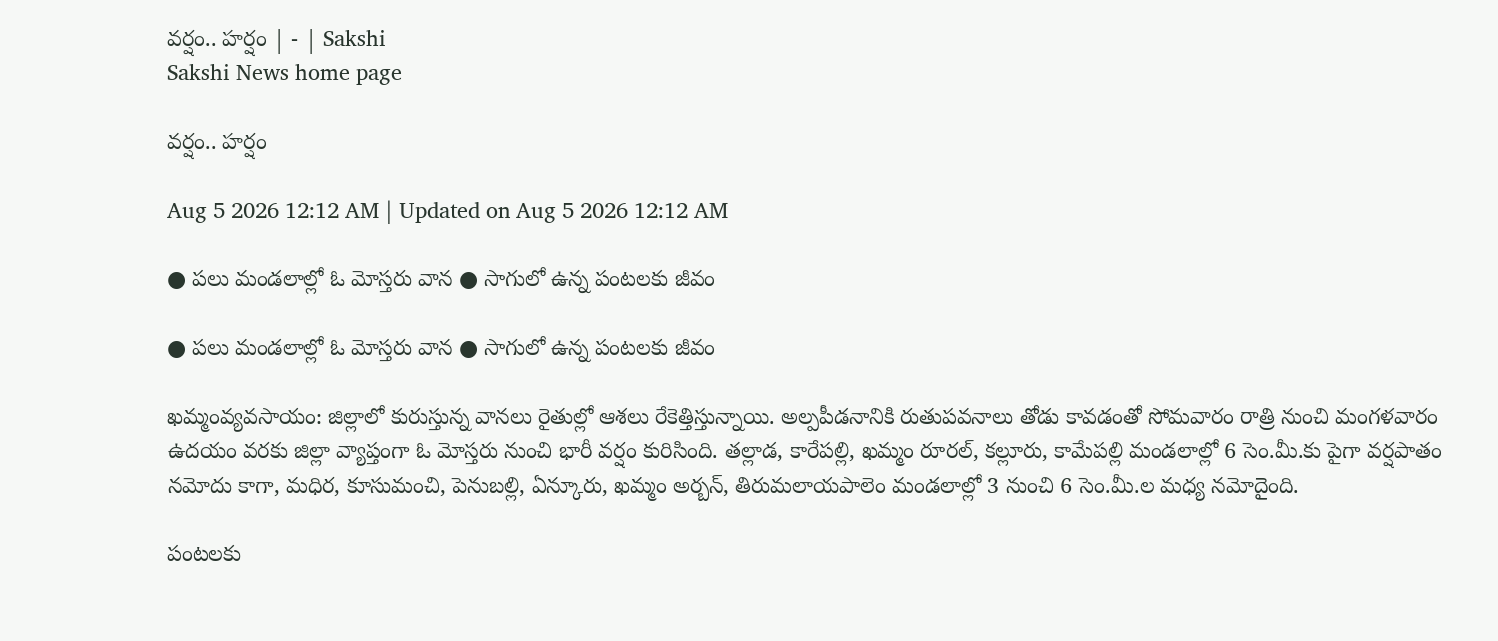వర్షం.. హర్షం | - | Sakshi
Sakshi News home page

వర్షం.. హర్షం

Aug 5 2026 12:12 AM | Updated on Aug 5 2026 12:12 AM

● పలు మండలాల్లో ఓ మోస్తరు వాన ● సాగులో ఉన్న పంటలకు జీవం

● పలు మండలాల్లో ఓ మోస్తరు వాన ● సాగులో ఉన్న పంటలకు జీవం

ఖమ్మంవ్యవసాయం: జిల్లాలో కురుస్తున్న వానలు రైతుల్లో ఆశలు రేకెత్తిస్తున్నాయి. అల్పపీడనానికి రుతుపవనాలు తోడు కావడంతో సోమవారం రాత్రి నుంచి మంగళవారం ఉదయం వరకు జిల్లా వ్యాప్తంగా ఓ మోస్తరు నుంచి భారీ వర్షం కురిసింది. తల్లాడ, కారేపల్లి, ఖమ్మం రూరల్‌, కల్లూరు, కామేపల్లి మండలాల్లో 6 సెం.మీ.కు పైగా వర్షపాతం నమోదు కాగా, మధిర, కూసుమంచి, పెనుబల్లి, ఏన్కూరు, ఖమ్మం అర్బన్‌, తిరుమలాయపాలెం మండలాల్లో 3 నుంచి 6 సెం.మీ.ల మధ్య నమోదైంది.

పంటలకు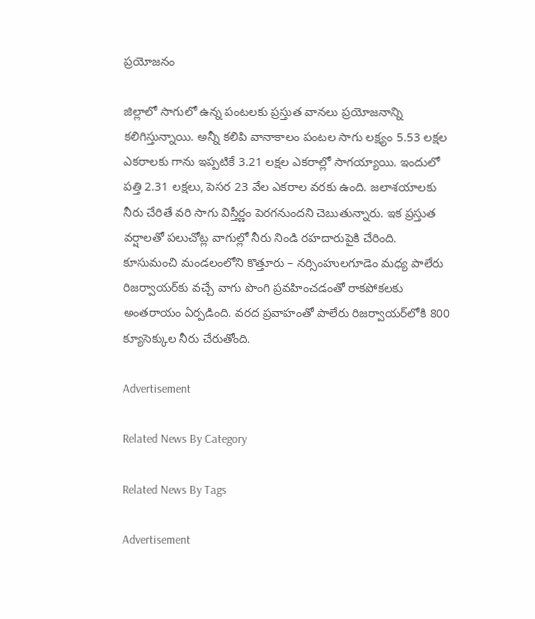ప్రయోజనం

జిల్లాలో సాగులో ఉన్న పంటలకు ప్రస్తుత వానలు ప్రయోజనాన్ని కలిగిస్తున్నాయి. అన్నీ కలిపి వానాకాలం పంటల సాగు లక్ష్యం 5.53 లక్షల ఎకరాలకు గాను ఇప్పటికే 3.21 లక్షల ఎకరాల్లో సాగయ్యాయి. ఇందులో పత్తి 2.31 లక్షలు, పెసర 23 వేల ఎకరాల వరకు ఉంది. జలాశయాలకు నీరు చేరితే వరి సాగు విస్తీర్ణం పెరగనుందని చెబుతున్నారు. ఇక ప్రస్తుత వర్షాలతో పలుచోట్ల వాగుల్లో నీరు నిండి రహదారుపైకి చేరింది. కూసుమంచి మండలంలోని కొత్తూరు – నర్సింహులగూడెం మధ్య పాలేరు రిజర్వాయర్‌కు వచ్చే వాగు పొంగి ప్రవహించడంతో రాకపోకలకు అంతరాయం ఏర్పడింది. వరద ప్రవాహంతో పాలేరు రిజర్వాయర్‌లోకి 800 క్యూసెక్కుల నీరు చేరుతోంది.

Advertisement

Related News By Category

Related News By Tags

Advertisement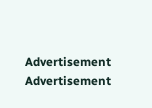Advertisement
Advertisement